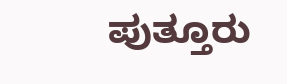ಪುತ್ತೂರು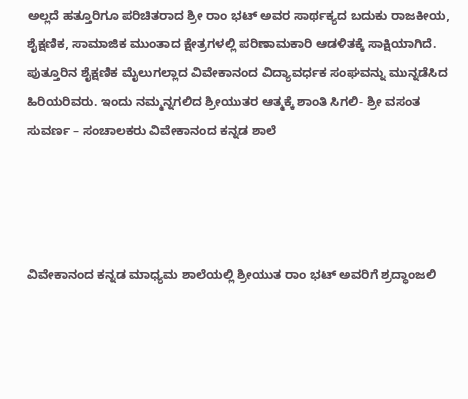ಅಲ್ಲದೆ ಹತ್ತೂರಿಗೂ ಪರಿಚಿತರಾದ ಶ್ರೀ ರಾಂ ಭಟ್ ಅವರ ಸಾರ್ಥಕ್ಯದ ಬದುಕು ರಾಜಕೀಯ, ಶೈಕ್ಷಣಿಕ, ಸಾಮಾಜಿಕ ಮುಂತಾದ ಕ್ಷೇತ್ರಗಳಲ್ಲಿ ಪರಿಣಾಮಕಾರಿ ಆಡಳಿತಕ್ಕೆ ಸಾಕ್ಷಿಯಾಗಿದೆ. ಪುತ್ತೂರಿನ ಶೈಕ್ಷಣಿಕ ಮೈಲುಗಲ್ಲಾದ ವಿವೇಕಾನಂದ ವಿದ್ಯಾವರ್ಧಕ ಸಂಘವನ್ನು ಮುನ್ನಡೆಸಿದ ಹಿರಿಯರಿವರು. ಇಂದು ನಮ್ಮನ್ನಗಲಿದ ಶ್ರೀಯುತರ ಆತ್ಮಕ್ಕೆ ಶಾಂತಿ ಸಿಗಲಿ- ಶ್ರೀ ವಸಂತ ಸುವರ್ಣ – ಸಂಚಾಲಕರು ವಿವೇಕಾನಂದ ಕನ್ನಡ ಶಾಲೆ




ವಿವೇಕಾನಂದ ಕನ್ನಡ ಮಾಧ್ಯಮ ಶಾಲೆಯಲ್ಲಿ ಶ್ರೀಯುತ ರಾಂ ಭಟ್ ಅವರಿಗೆ ಶ್ರದ್ಧಾಂಜಲಿ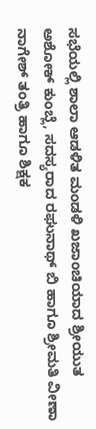ಸಭೆಯಲ್ಲಿ ಶಾಲಾ ಆಡಳಿತ ಮಂಡಳಿ ಖಜಾಂಚಿಯಾದ ಶ್ರೀಯುತ ಅಶೋಕ್ ಕುಂಬ್ಲೆ, ಸದಸ್ಯರಾದ ರಘುನಾಥ್ ಬಿ ಹಾಗೂ ಶ್ರೀಮತಿ ವೀಣಾ ನಾಗೇಶ್ ತಂತ್ರಿ ಹಾಗೂ ಶಿಕ್ಷಕ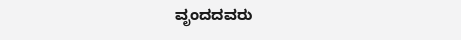ವೃಂದದವರು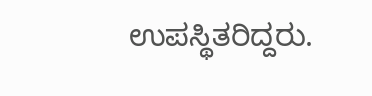ಉಪಸ್ಥಿತರಿದ್ದರು.